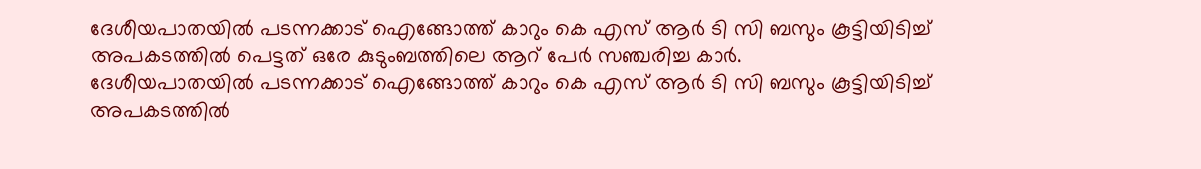ദേശീയപാതയിൽ പടന്നക്കാട് ഐങ്ങോത്ത് കാറും കെ എസ് ആർ ടി സി ബസും കൂട്ടിയിടിച്ച് അപകടത്തിൽ പെട്ടത് ഒരേ കുടുംബത്തിലെ ആറ് പേർ സഞ്ചരിച്ച കാർ.
ദേശീയപാതയിൽ പടന്നക്കാട് ഐങ്ങോത്ത് കാറും കെ എസ് ആർ ടി സി ബസും കൂട്ടിയിടിച്ച് അപകടത്തിൽ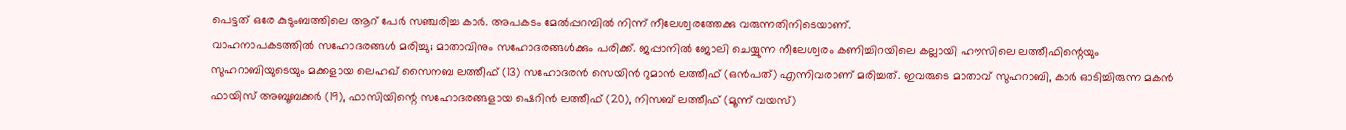പെട്ടത് ഒരേ കുടുംബത്തിലെ ആറ് പേർ സഞ്ചരിച്ച കാർ. അപകടം മേൽപ്പറമ്പിൽ നിന്ന് നീലേശ്വരത്തേക്കു വരുന്നതിനിടെയാണ്.
വാഹനാപകടത്തിൽ സഹോദരങ്ങൾ മരിച്ചു; മാതാവിനും സഹോദരങ്ങൾക്കും പരിക്ക്. ജപ്പാനിൽ ജോലി ചെയ്യുന്ന നീലേശ്വരം കണിച്ചിറയിലെ കല്ലായി ഹൗസിലെ ലത്തീഫിന്റെയും സുഹറാബിയുടെയും മക്കളായ ലെഹഖ് സൈനബ ലത്തീഫ് (13) സഹോദരൻ സെയിൻ റുമാൻ ലത്തീഫ് (ഒൻപത്) എന്നിവരാണ് മരിച്ചത്. ഇവരുടെ മാതാവ് സുഹറാബി, കാർ ഓടിച്ചിരുന്ന മകൻ ഫായിസ് അബൂബക്കർ (19), ഫാസിയിന്റെ സഹോദരങ്ങളായ ഷെറിൻ ലത്തീഫ് (20), നിസബ് ലത്തീഫ് (മൂന്ന് വയസ്)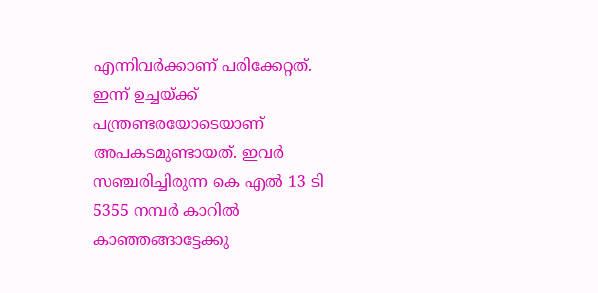എന്നിവർക്കാണ് പരിക്കേറ്റത്. ഇന്ന് ഉച്ചയ്ക്ക് പന്ത്രണ്ടരയോടെയാണ് അപകടമുണ്ടായത്. ഇവർ സഞ്ചരിച്ചിരുന്ന കെ എൽ 13 ടി 5355 നമ്പർ കാറിൽ കാഞ്ഞങ്ങാട്ടേക്കു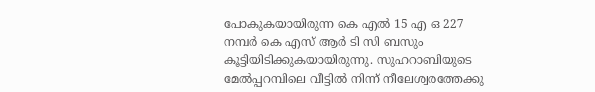പോകുകയായിരുന്ന കെ എൽ 15 എ ഒ 227 നമ്പർ കെ എസ് ആർ ടി സി ബസും കൂട്ടിയിടിക്കുകയായിരുന്നു. സുഹറാബിയുടെ മേൽപ്പറമ്പിലെ വീട്ടിൽ നിന്ന് നീലേശ്വരത്തേക്കു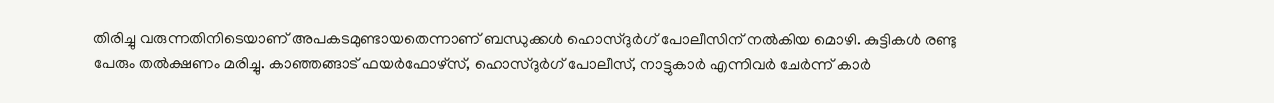തിരിച്ചു വരുന്നതിനിടെയാണ് അപകടമുണ്ടായതെന്നാണ് ബന്ധുക്കൾ ഹൊസ്ദുർഗ് പോലീസിന് നൽകിയ മൊഴി. കുട്ടികൾ രണ്ടു പേരും തൽക്ഷണം മരിച്ചു. കാഞ്ഞങ്ങാട് ഫയർഫോഴ്സ്, ഹൊസ്ദുർഗ് പോലീസ്, നാട്ടുകാർ എന്നിവർ ചേർന്ന് കാർ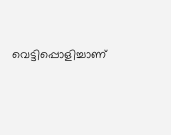വെട്ടിപ്പൊളിച്ചാണ്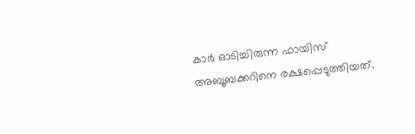കാർ ഓടിച്ചിരുന്ന ഫായിസ് അബൂബക്കറിനെ രക്ഷപ്പെടുത്തിയത്.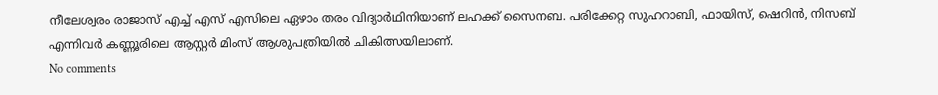നീലേശ്വരം രാജാസ് എച്ച് എസ് എസിലെ ഏഴാം തരം വിദ്യാർഥിനിയാണ് ലഹക്ക് സൈനബ. പരിക്കേറ്റ സുഹറാബി, ഫായിസ്, ഷെറിൻ, നിസബ് എന്നിവർ കണ്ണൂരിലെ ആസ്റ്റർ മിംസ് ആശുപത്രിയിൽ ചികിത്സയിലാണ്.
No comments